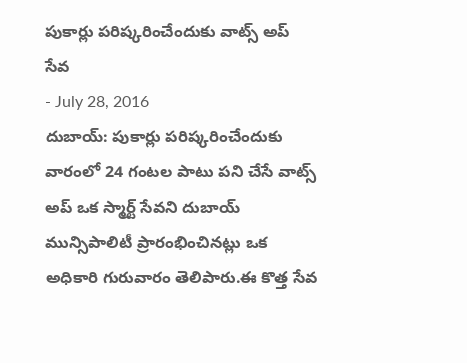పుకార్లు పరిష్కరించేందుకు వాట్స్ అప్ సేవ
- July 28, 2016
దుబాయ్: పుకార్లు పరిష్కరించేందుకు వారంలో 24 గంటల పాటు పని చేసే వాట్స్ అప్ ఒక స్మార్ట్ సేవని దుబాయ్ మున్సిపాలిటీ ప్రారంభించినట్లు ఒక అధికారి గురువారం తెలిపారు.ఈ కొత్త సేవ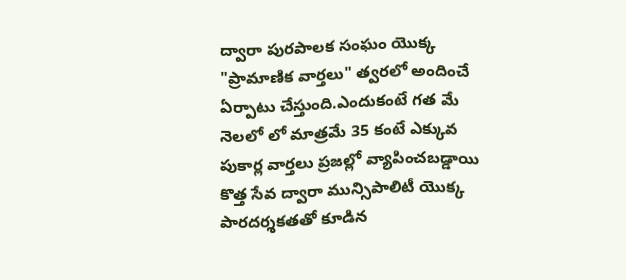ద్వారా పురపాలక సంఘం యొక్క "ప్రామాణిక వార్తలు" త్వరలో అందించే ఏర్పాటు చేస్తుంది.ఎందుకంటే గత మే నెలలో లో మాత్రమే 35 కంటే ఎక్కువ పుకార్ల వార్తలు ప్రజల్లో వ్యాపించబడ్డాయి కొత్త సేవ ద్వారా మున్సిపాలిటీ యొక్క పారదర్శకతతో కూడిన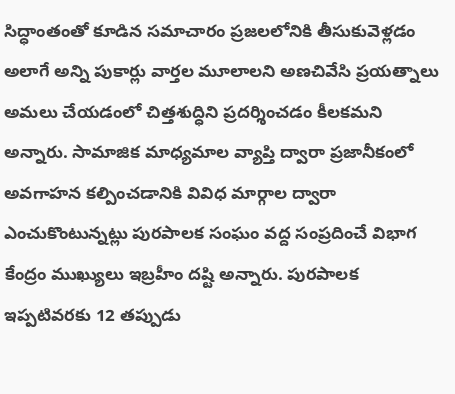సిద్ధాంతంతో కూడిన సమాచారం ప్రజలలోనికి తీసుకువెళ్లడం అలాగే అన్ని పుకార్లు వార్తల మూలాలని అణచివేసి ప్రయత్నాలు అమలు చేయడంలో చిత్తశుద్ధిని ప్రదర్శించడం కీలకమని అన్నారు. సామాజిక మాధ్యమాల వ్యాప్తి ద్వారా ప్రజానీకంలో అవగాహన కల్పించడానికి వివిధ మార్గాల ద్వారా ఎంచుకొంటున్నట్లు పురపాలక సంఘం వద్ద సంప్రదించే విభాగ కేంద్రం ముఖ్యులు ఇబ్రహీం దష్టి అన్నారు. పురపాలక ఇప్పటివరకు 12 తప్పుడు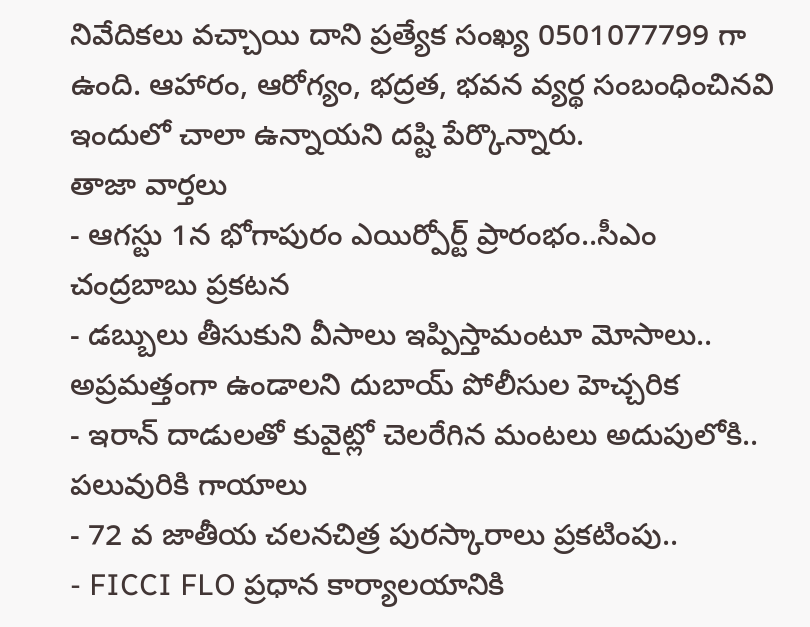నివేదికలు వచ్చాయి దాని ప్రత్యేక సంఖ్య 0501077799 గా ఉంది. ఆహారం, ఆరోగ్యం, భద్రత, భవన వ్యర్థ సంబంధించినవి ఇందులో చాలా ఉన్నాయని దష్టి పేర్కొన్నారు.
తాజా వార్తలు
- ఆగస్టు 1న భోగాపురం ఎయిర్పోర్ట్ ప్రారంభం..సీఎం చంద్రబాబు ప్రకటన
- డబ్బులు తీసుకుని వీసాలు ఇప్పిస్తామంటూ మోసాలు.. అప్రమత్తంగా ఉండాలని దుబాయ్ పోలీసుల హెచ్చరిక
- ఇరాన్ దాడులతో కువైట్లో చెలరేగిన మంటలు అదుపులోకి.. పలువురికి గాయాలు
- 72 వ జాతీయ చలనచిత్ర పురస్కారాలు ప్రకటింపు..
- FICCI FLO ప్రధాన కార్యాలయానికి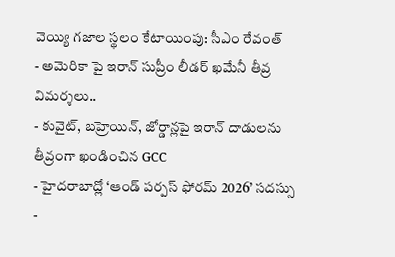వెయ్యి గజాల స్థలం కేటాయింపు: సీఎం రేవంత్
- అమెరికా పై ఇరాన్ సుప్రీం లీడర్ ఖమేనీ తీవ్ర విమర్శలు..
- కువైట్, బహ్రెయిన్, జోర్డాన్లపై ఇరాన్ దాడులను తీవ్రంగా ఖండించిన GCC
- హైదరాబాద్లో ‘ఆండ్ పర్పస్ ఫోరమ్ 2026’ సదస్సు
-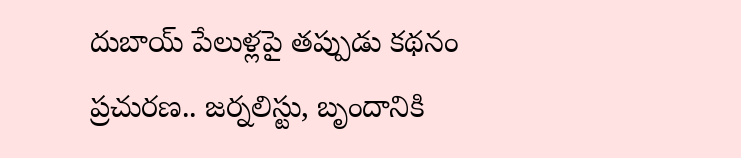దుబాయ్ పేలుళ్లపై తప్పుడు కథనం ప్రచురణ.. జర్నలిస్టు, బృందానికి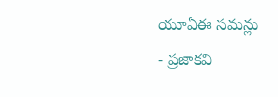యూఏఈ సమన్లు
- ప్రజాకవి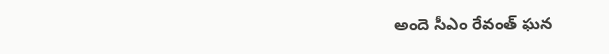అందె సీఎం రేవంత్ ఘన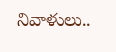నివాళులు..